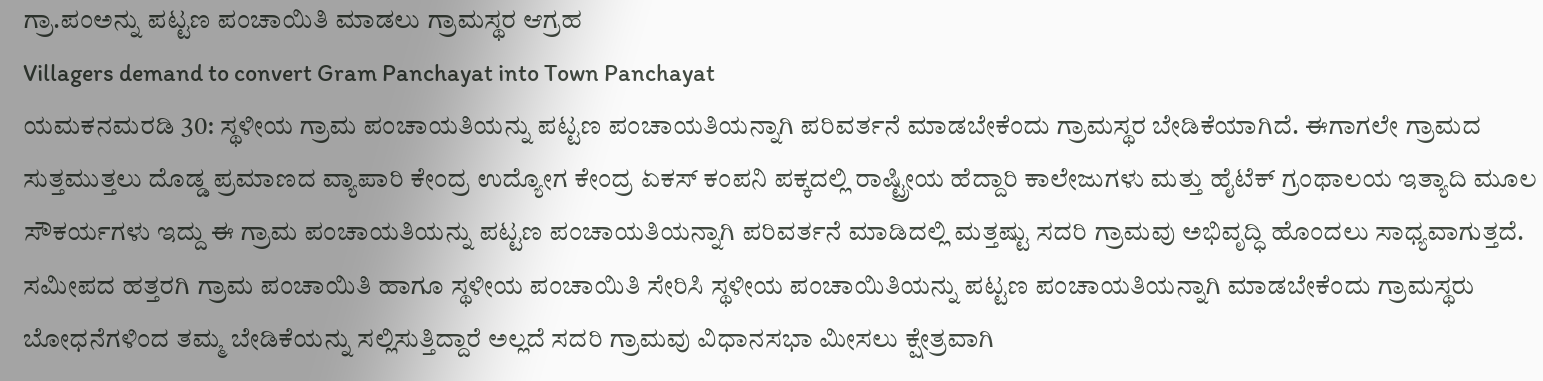ಗ್ರಾ.ಪಂಅನ್ನು ಪಟ್ಟಣ ಪಂಚಾಯಿತಿ ಮಾಡಲು ಗ್ರಾಮಸ್ಥರ ಆಗ್ರಹ
Villagers demand to convert Gram Panchayat into Town Panchayat
ಯಮಕನಮರಡಿ 30: ಸ್ಥಳೀಯ ಗ್ರಾಮ ಪಂಚಾಯತಿಯನ್ನು ಪಟ್ಟಣ ಪಂಚಾಯತಿಯನ್ನಾಗಿ ಪರಿವರ್ತನೆ ಮಾಡಬೇಕೆಂದು ಗ್ರಾಮಸ್ಥರ ಬೇಡಿಕೆಯಾಗಿದೆ. ಈಗಾಗಲೇ ಗ್ರಾಮದ ಸುತ್ತಮುತ್ತಲು ದೊಡ್ಡ ಪ್ರಮಾಣದ ವ್ಯಾಪಾರಿ ಕೇಂದ್ರ ಉದ್ಯೋಗ ಕೇಂದ್ರ ಏಕಸ್ ಕಂಪನಿ ಪಕ್ಕದಲ್ಲಿ ರಾಷ್ಟ್ರೀಯ ಹೆದ್ದಾರಿ ಕಾಲೇಜುಗಳು ಮತ್ತು ಹೈಟೆಕ್ ಗ್ರಂಥಾಲಯ ಇತ್ಯಾದಿ ಮೂಲ ಸೌಕರ್ಯಗಳು ಇದ್ದು ಈ ಗ್ರಾಮ ಪಂಚಾಯತಿಯನ್ನು ಪಟ್ಟಣ ಪಂಚಾಯತಿಯನ್ನಾಗಿ ಪರಿವರ್ತನೆ ಮಾಡಿದಲ್ಲಿ ಮತ್ತಷ್ಟು ಸದರಿ ಗ್ರಾಮವು ಅಭಿವೃದ್ಧಿ ಹೊಂದಲು ಸಾಧ್ಯವಾಗುತ್ತದೆ.
ಸಮೀಪದ ಹತ್ತರಗಿ ಗ್ರಾಮ ಪಂಚಾಯಿತಿ ಹಾಗೂ ಸ್ಥಳೀಯ ಪಂಚಾಯಿತಿ ಸೇರಿಸಿ ಸ್ಥಳೀಯ ಪಂಚಾಯಿತಿಯನ್ನು ಪಟ್ಟಣ ಪಂಚಾಯತಿಯನ್ನಾಗಿ ಮಾಡಬೇಕೆಂದು ಗ್ರಾಮಸ್ಥರು ಬೋಧನೆಗಳಿಂದ ತಮ್ಮ ಬೇಡಿಕೆಯನ್ನು ಸಲ್ಲಿಸುತ್ತಿದ್ದಾರೆ ಅಲ್ಲದೆ ಸದರಿ ಗ್ರಾಮವು ವಿಧಾನಸಭಾ ಮೀಸಲು ಕ್ಷೇತ್ರವಾಗಿ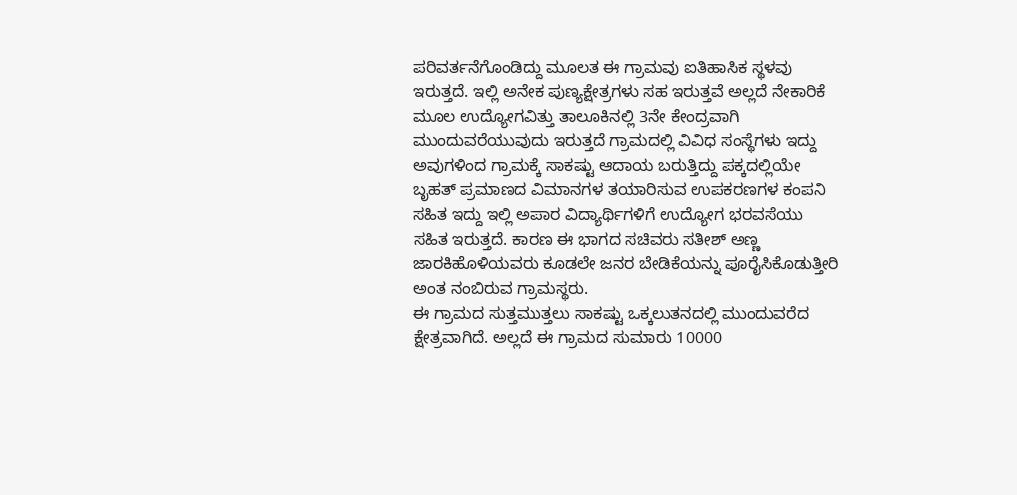ಪರಿವರ್ತನೆಗೊಂಡಿದ್ದು ಮೂಲತ ಈ ಗ್ರಾಮವು ಐತಿಹಾಸಿಕ ಸ್ಥಳವು ಇರುತ್ತದೆ. ಇಲ್ಲಿ ಅನೇಕ ಪುಣ್ಯಕ್ಷೇತ್ರಗಳು ಸಹ ಇರುತ್ತವೆ ಅಲ್ಲದೆ ನೇಕಾರಿಕೆ ಮೂಲ ಉದ್ಯೋಗವಿತ್ತು ತಾಲೂಕಿನಲ್ಲಿ 3ನೇ ಕೇಂದ್ರವಾಗಿ ಮುಂದುವರೆಯುವುದು ಇರುತ್ತದೆ ಗ್ರಾಮದಲ್ಲಿ ವಿವಿಧ ಸಂಸ್ಥೆಗಳು ಇದ್ದು ಅವುಗಳಿಂದ ಗ್ರಾಮಕ್ಕೆ ಸಾಕಷ್ಟು ಆದಾಯ ಬರುತ್ತಿದ್ದು ಪಕ್ಕದಲ್ಲಿಯೇ ಬೃಹತ್ ಪ್ರಮಾಣದ ವಿಮಾನಗಳ ತಯಾರಿಸುವ ಉಪಕರಣಗಳ ಕಂಪನಿ ಸಹಿತ ಇದ್ದು ಇಲ್ಲಿ ಅಪಾರ ವಿದ್ಯಾರ್ಥಿಗಳಿಗೆ ಉದ್ಯೋಗ ಭರವಸೆಯು ಸಹಿತ ಇರುತ್ತದೆ. ಕಾರಣ ಈ ಭಾಗದ ಸಚಿವರು ಸತೀಶ್ ಅಣ್ಣ ಜಾರಕಿಹೊಳಿಯವರು ಕೂಡಲೇ ಜನರ ಬೇಡಿಕೆಯನ್ನು ಪೂರೈಸಿಕೊಡುತ್ತೀರಿ ಅಂತ ನಂಬಿರುವ ಗ್ರಾಮಸ್ಥರು.
ಈ ಗ್ರಾಮದ ಸುತ್ತಮುತ್ತಲು ಸಾಕಷ್ಟು ಒಕ್ಕಲುತನದಲ್ಲಿ ಮುಂದುವರೆದ ಕ್ಷೇತ್ರವಾಗಿದೆ. ಅಲ್ಲದೆ ಈ ಗ್ರಾಮದ ಸುಮಾರು 10000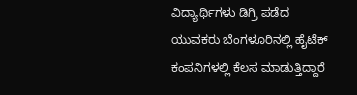ವಿದ್ಯಾರ್ಥಿಗಳು ಡಿಗ್ರಿ ಪಡೆದ ಯುವಕರು ಬೆಂಗಳೂರಿನಲ್ಲಿ ಹೈಟೆಕ್ ಕಂಪನಿಗಳಲ್ಲಿ ಕೆಲಸ ಮಾಡುತ್ತಿದ್ದಾರೆ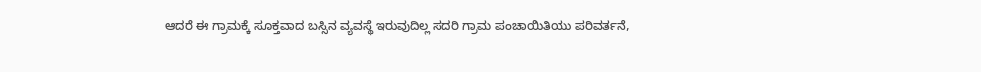ಆದರೆ ಈ ಗ್ರಾಮಕ್ಕೆ ಸೂಕ್ತವಾದ ಬಸ್ಸಿನ ವ್ಯವಸ್ಥೆ ಇರುವುದಿಲ್ಲ ಸದರಿ ಗ್ರಾಮ ಪಂಚಾಯಿತಿಯು ಪರಿವರ್ತನೆ,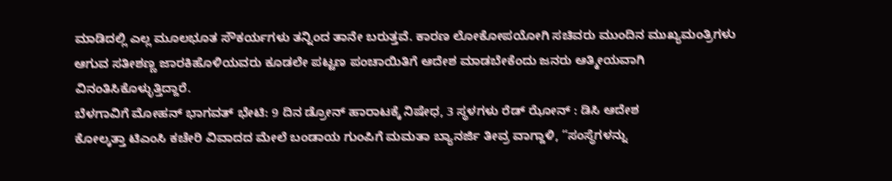ಮಾಡಿದಲ್ಲಿ ಎಲ್ಲ ಮೂಲಭೂತ ಸೌಕರ್ಯಗಳು ತನ್ನಿಂದ ತಾನೇ ಬರುತ್ತವೆ. ಕಾರಣ ಲೋಕೋಪಯೋಗಿ ಸಚಿವರು ಮುಂದಿನ ಮುಖ್ಯಮಂತ್ರಿಗಳು ಆಗುವ ಸತೀಶಣ್ಣ ಜಾರಕಿಹೊಳಿಯವರು ಕೂಡಲೇ ಪಟ್ಟಣ ಪಂಚಾಯಿತಿಗೆ ಆದೇಶ ಮಾಡಬೇಕೆಂದು ಜನರು ಆತ್ಮೀಯವಾಗಿ ವಿನಂತಿಸಿಕೊಳ್ಳುತ್ತಿದ್ದಾರೆ.
ಬೆಳಗಾವಿಗೆ ಮೋಹನ್ ಭಾಗವತ್ ಭೇಟಿ: 9 ದಿನ ಡ್ರೋನ್ ಹಾರಾಟಕ್ಕೆ ನಿಷೇಧ, 3 ಸ್ಥಳಗಳು ರೆಡ್ ಝೋನ್ : ಡಿಸಿ ಆದೇಶ
ಕೋಲ್ಕತ್ತಾ ಟಿಎಂಸಿ ಕಚೇರಿ ವಿವಾದದ ಮೇಲೆ ಬಂಡಾಯ ಗುಂಪಿಗೆ ಮಮತಾ ಬ್ಯಾನರ್ಜಿ ತೀವ್ರ ವಾಗ್ದಾಳಿ, “ಸಂಸ್ಥೆಗಳನ್ನು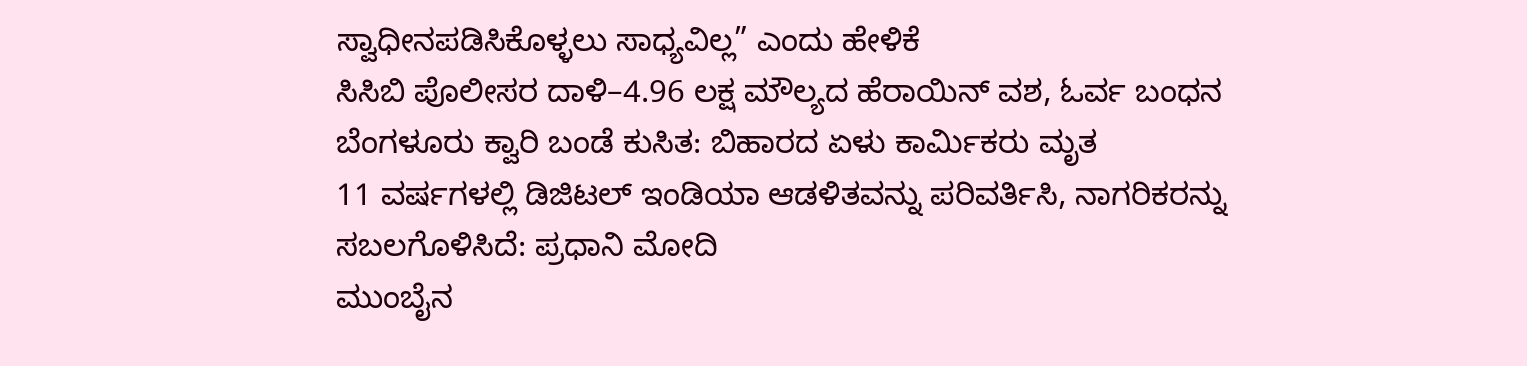ಸ್ವಾಧೀನಪಡಿಸಿಕೊಳ್ಳಲು ಸಾಧ್ಯವಿಲ್ಲ” ಎಂದು ಹೇಳಿಕೆ
ಸಿಸಿಬಿ ಪೊಲೀಸರ ದಾಳಿ–4.96 ಲಕ್ಷ ಮೌಲ್ಯದ ಹೆರಾಯಿನ್ ವಶ, ಓರ್ವ ಬಂಧನ
ಬೆಂಗಳೂರು ಕ್ವಾರಿ ಬಂಡೆ ಕುಸಿತ: ಬಿಹಾರದ ಏಳು ಕಾರ್ಮಿಕರು ಮೃತ
11 ವರ್ಷಗಳಲ್ಲಿ ಡಿಜಿಟಲ್ ಇಂಡಿಯಾ ಆಡಳಿತವನ್ನು ಪರಿವರ್ತಿಸಿ, ನಾಗರಿಕರನ್ನು ಸಬಲಗೊಳಿಸಿದೆ: ಪ್ರಧಾನಿ ಮೋದಿ
ಮುಂಬೈನ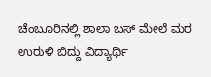ಚೆಂಬೂರಿನಲ್ಲಿ ಶಾಲಾ ಬಸ್ ಮೇಲೆ ಮರ ಉರುಳಿ ಬಿದ್ದು ವಿದ್ಯಾರ್ಥಿ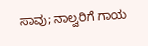ಸಾವು; ನಾಲ್ವರಿಗೆ ಗಾಯ